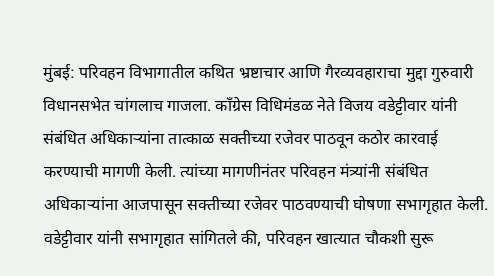मुंबई: परिवहन विभागातील कथित भ्रष्टाचार आणि गैरव्यवहाराचा मुद्दा गुरुवारी विधानसभेत चांगलाच गाजला. काँग्रेस विधिमंडळ नेते विजय वडेट्टीवार यांनी संबंधित अधिकाऱ्यांना तात्काळ सक्तीच्या रजेवर पाठवून कठोर कारवाई करण्याची मागणी केली. त्यांच्या मागणीनंतर परिवहन मंत्र्यांनी संबंधित अधिकाऱ्यांना आजपासून सक्तीच्या रजेवर पाठवण्याची घोषणा सभागृहात केली.
वडेट्टीवार यांनी सभागृहात सांगितले की, परिवहन खात्यात चौकशी सुरू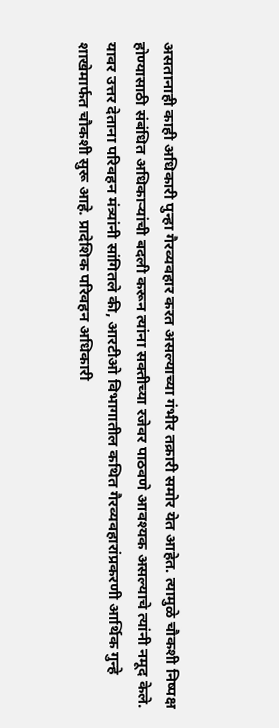असतानाही काही अधिकारी पुन्हा गैरव्यवहार करत असल्याच्या गंभीर तक्रारी समोर येत आहेत. त्यामुळे चौकशी निष्पक्ष होण्यासाठी संबंधित अधिकाऱ्यांची बदली करून त्यांना सक्तीच्या रजेवर पाठवणे आवश्यक असल्याचे त्यांनी नमूद केले.
यावर उत्तर देताना परिवहन मंत्र्यांनी सांगितले की, आरटीओ विभागातील कथित गैरव्यवहारांप्रकरणी आर्थिक गुन्हे शाखेमार्फत चौकशी सुरू आहे. प्रादेशिक परिवहन अधिकारी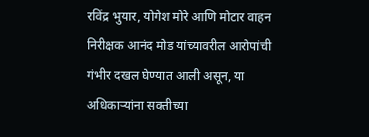रविंद्र भुयार, योगेश मोरे आणि मोटार वाहन निरीक्षक आनंद मोड यांच्यावरील आरोपांची गंभीर दखल घेण्यात आली असून, या अधिकाऱ्यांना सक्तीच्या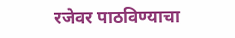रजेवर पाठविण्याचा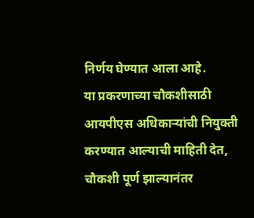निर्णय घेण्यात आला आहे.
या प्रकरणाच्या चौकशीसाठी आयपीएस अधिकाऱ्यांची नियुक्ती करण्यात आल्याची माहिती देत, चौकशी पूर्ण झाल्यानंतर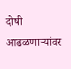दोषी आढळणाऱ्यांवर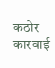कठोर कारवाई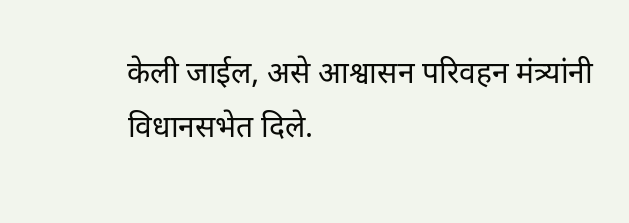केली जाईल, असे आश्वासन परिवहन मंत्र्यांनी विधानसभेत दिले.